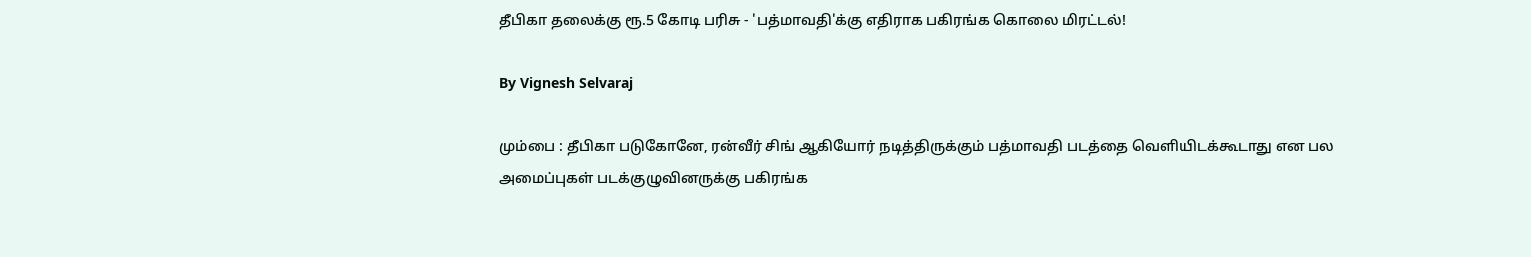தீபிகா தலைக்கு ரூ.5 கோடி பரிசு - 'பத்மாவதி'க்கு எதிராக பகிரங்க கொலை மிரட்டல்!

By Vignesh Selvaraj

மும்பை : தீபிகா படுகோனே, ரன்வீர் சிங் ஆகியோர் நடித்திருக்கும் பத்மாவதி படத்தை வெளியிடக்கூடாது என பல அமைப்புகள் படக்குழுவினருக்கு பகிரங்க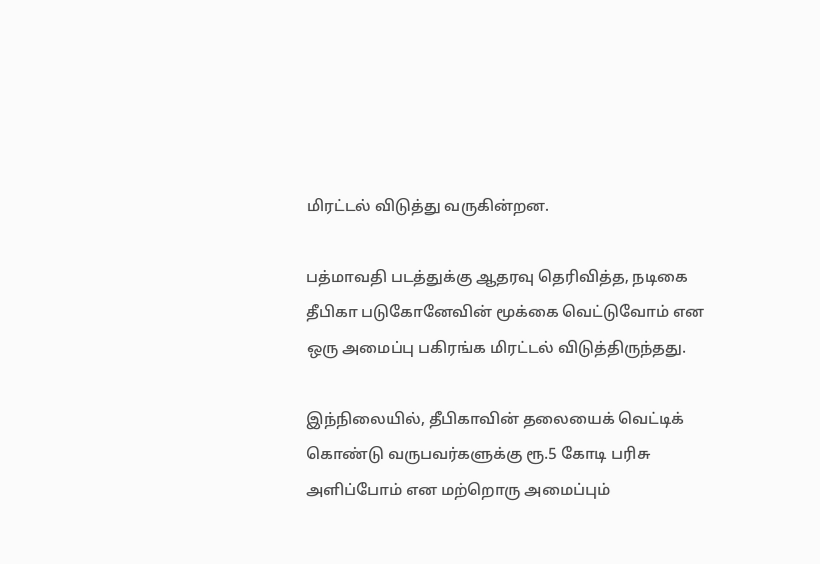மிரட்டல் விடுத்து வருகின்றன.

பத்மாவதி படத்துக்கு ஆதரவு தெரிவித்த, நடிகை தீபிகா படுகோனேவின் மூக்கை வெட்டுவோம் என ஒரு அமைப்பு பகிரங்க மிரட்டல் விடுத்திருந்தது.

இந்நிலையில், தீபிகாவின் தலையைக் வெட்டிக் கொண்டு வருபவர்களுக்கு ரூ.5 கோடி பரிசு அளிப்போம் என மற்றொரு அமைப்பும்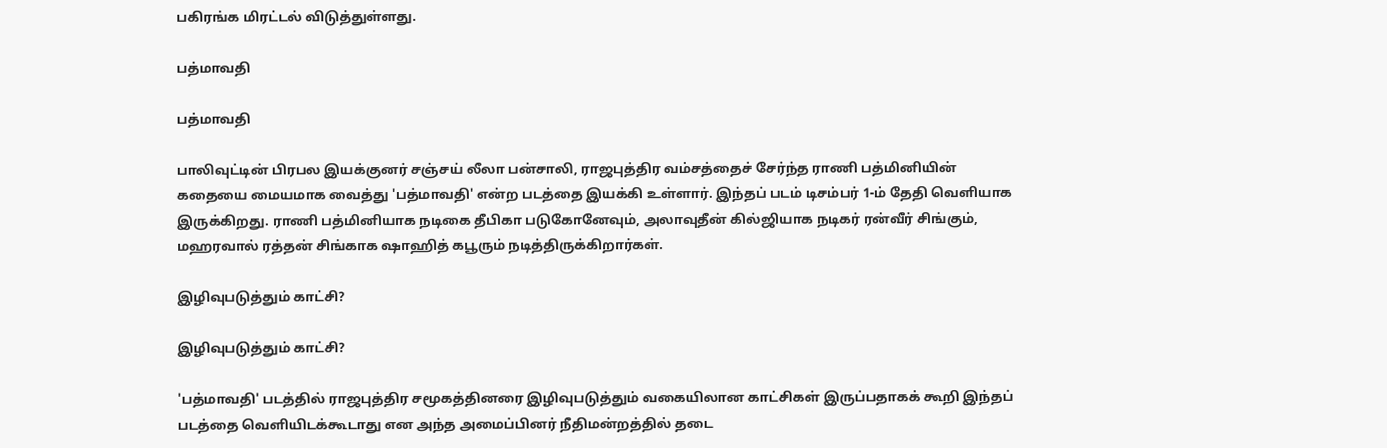பகிரங்க மிரட்டல் விடுத்துள்ளது.

பத்மாவதி

பத்மாவதி

பாலிவுட்டின் பிரபல இயக்குனர் சஞ்சய் லீலா பன்சாலி, ராஜபுத்திர வம்சத்தைச் சேர்ந்த ராணி பத்மினியின் கதையை மையமாக வைத்து 'பத்மாவதி' என்ற படத்தை இயக்கி உள்ளார். இந்தப் படம் டிசம்பர் 1-ம் தேதி வெளியாக இருக்கிறது. ராணி பத்மினியாக நடிகை தீபிகா படுகோனேவும், அலாவுதீன் கில்ஜியாக நடிகர் ரன்வீர் சிங்கும், மஹரவால் ரத்தன் சிங்காக ஷாஹித் கபூரும் நடித்திருக்கிறார்கள்.

இழிவுபடுத்தும் காட்சி?

இழிவுபடுத்தும் காட்சி?

'பத்மாவதி' படத்தில் ராஜபுத்திர சமூகத்தினரை இழிவுபடுத்தும் வகையிலான காட்சிகள் இருப்பதாகக் கூறி இந்தப் படத்தை வெளியிடக்கூடாது என அந்த அமைப்பினர் நீதிமன்றத்தில் தடை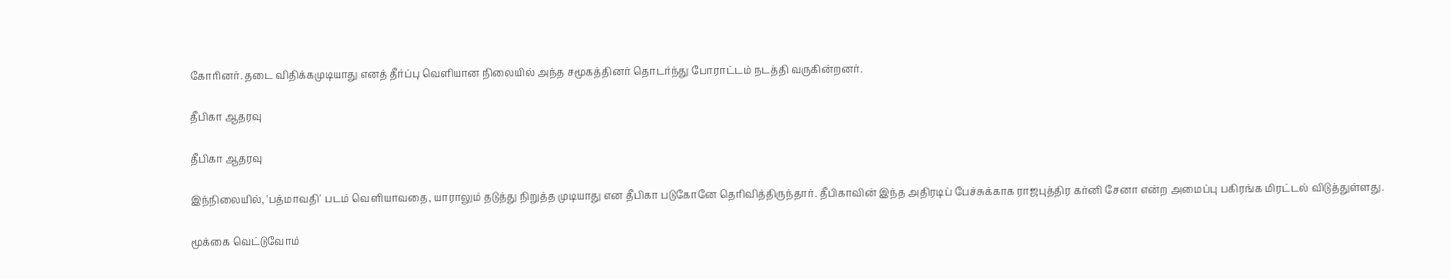கோரினர். தடை விதிக்கமுடியாது எனத் தீர்ப்பு வெளியான நிலையில் அந்த சமூகத்தினர் தொடர்ந்து போராட்டம் நடத்தி வருகின்றனர்.

தீபிகா ஆதரவு

தீபிகா ஆதரவு

இந்நிலையில், 'பத்மாவதி' படம் வெளியாவதை, யாராலும் தடுத்து நிறுத்த முடியாது என தீபிகா படுகோனே தெரிவித்திருந்தார். தீபிகாவின் இந்த அதிரடிப் பேச்சுக்காக ராஜபுத்திர கர்னி சேனா என்ற அமைப்பு பகிரங்க மிரட்டல் விடுத்துள்ளது.

மூக்கை வெட்டுவோம்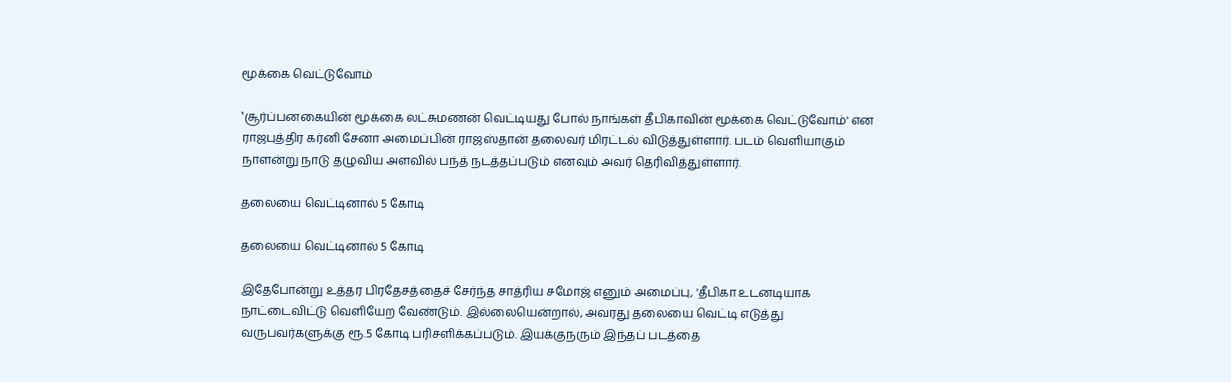மூக்கை வெட்டுவோம்

‛சூர்ப்பனகையின் மூக்கை லட்சுமணன் வெட்டியது போல் நாங்கள் தீபிகாவின் மூக்கை வெட்டுவோம்' என ராஜபுத்திர கர்னி சேனா அமைப்பின் ராஜஸ்தான் தலைவர் மிரட்டல் விடுத்துள்ளார். படம் வெளியாகும் நாளன்று நாடு தழுவிய அளவில் பந்த் நடத்தப்படும் எனவும் அவர் தெரிவித்துள்ளார்.

தலையை வெட்டினால் 5 கோடி

தலையை வெட்டினால் 5 கோடி

இதேபோன்று உத்தர பிரதேசத்தைச் சேர்ந்த சாத்ரிய சமோஜ் எனும் அமைப்பு, 'தீபிகா உடனடியாக நாட்டைவிட்டு வெளியேற வேண்டும். இல்லையென்றால், அவரது தலையை வெட்டி எடுத்து வருபவர்களுக்கு ரூ.5 கோடி பரிசளிக்கப்படும். இயக்குநரும் இந்தப் படத்தை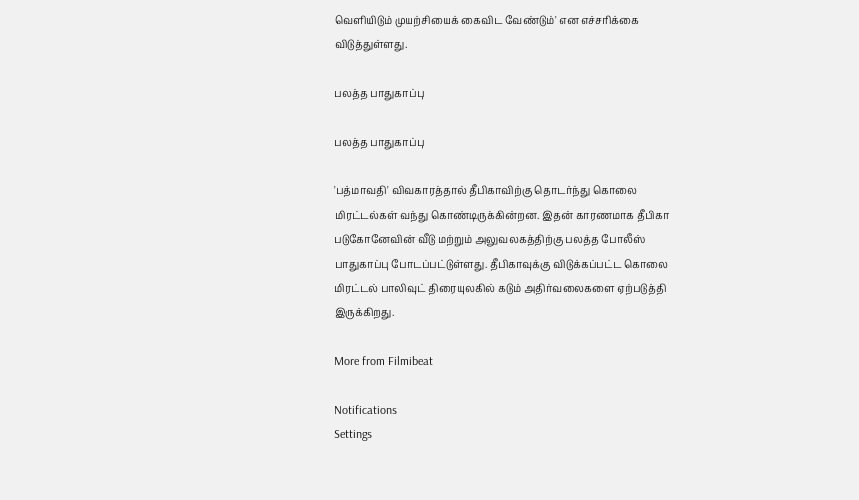வெளியிடும் முயற்சியைக் கைவிட வேண்டும்' என எச்சரிக்கை விடுத்துள்ளது.

பலத்த பாதுகாப்பு

பலத்த பாதுகாப்பு

'பத்மாவதி' விவகாரத்தால் தீபிகாவிற்கு தொடர்ந்து கொலை மிரட்டல்கள் வந்து கொண்டிருக்கின்றன. இதன் காரணமாக தீபிகா படுகோனேவின் வீடு மற்றும் அலுவலகத்திற்கு பலத்த போலீஸ் பாதுகாப்பு போடப்பட்டுள்ளது. தீபிகாவுக்கு விடுக்கப்பட்ட கொலை மிரட்டல் பாலிவுட் திரையுலகில் கடும் அதிர்வலைகளை ஏற்படுத்தி இருக்கிறது.

More from Filmibeat

Notifications
Settings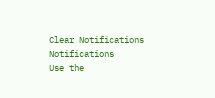Clear Notifications
Notifications
Use the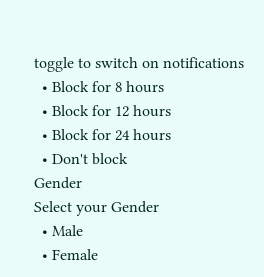toggle to switch on notifications
  • Block for 8 hours
  • Block for 12 hours
  • Block for 24 hours
  • Don't block
Gender
Select your Gender
  • Male
  • Female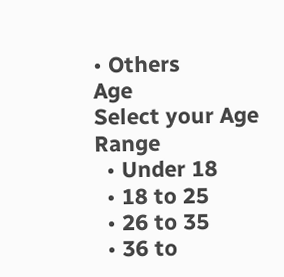• Others
Age
Select your Age Range
  • Under 18
  • 18 to 25
  • 26 to 35
  • 36 to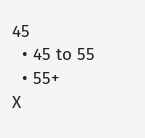45
  • 45 to 55
  • 55+
X